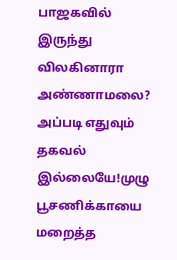பாஜகவில் இருந்து விலகினாரா அண்ணாமலை? அப்படி எதுவும் தகவல் இல்லையே!முழு பூசணிக்காயை மறைத்த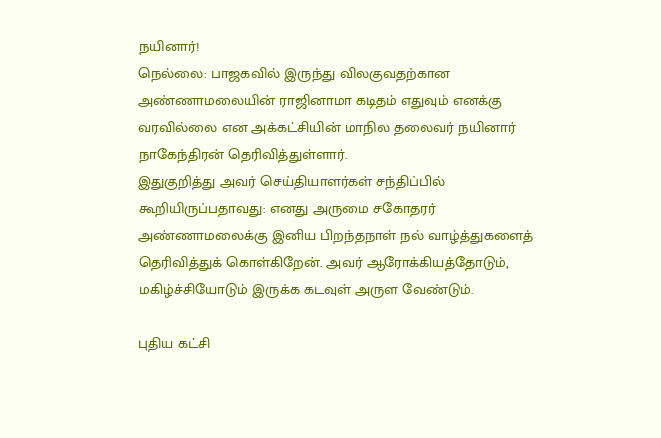நயினார்!
நெல்லை: பாஜகவில் இருந்து விலகுவதற்கான அண்ணாமலையின் ராஜினாமா கடிதம் எதுவும் எனக்கு வரவில்லை என அக்கட்சியின் மாநில தலைவர் நயினார் நாகேந்திரன் தெரிவித்துள்ளார்.
இதுகுறித்து அவர் செய்தியாளர்கள் சந்திப்பில் கூறியிருப்பதாவது: எனது அருமை சகோதரர் அண்ணாமலைக்கு இனிய பிறந்தநாள் நல் வாழ்த்துகளைத் தெரிவித்துக் கொள்கிறேன். அவர் ஆரோக்கியத்தோடும், மகிழ்ச்சியோடும் இருக்க கடவுள் அருள வேண்டும்.

புதிய கட்சி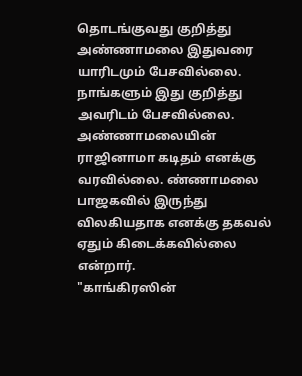தொடங்குவது குறித்து அண்ணாமலை இதுவரை யாரிடமும் பேசவில்லை. நாங்களும் இது குறித்து அவரிடம் பேசவில்லை. அண்ணாமலையின் ராஜினாமா கடிதம் எனக்கு வரவில்லை. ண்ணாமலை பாஜகவில் இருந்து விலகியதாக எனக்கு தகவல் ஏதும் கிடைக்கவில்லை என்றார்.
"காங்கிரஸின்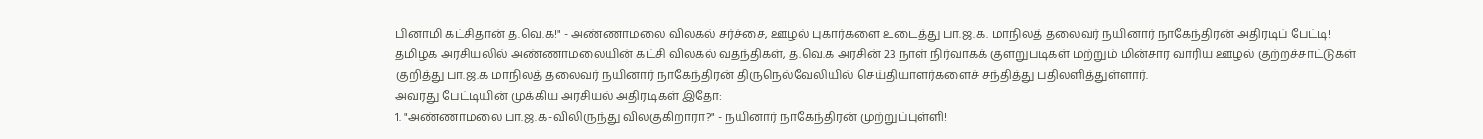பினாமி கட்சிதான் த.வெ.க!" - அண்ணாமலை விலகல் சர்ச்சை, ஊழல் புகார்களை உடைத்து பா.ஜ.க. மாநிலத் தலைவர் நயினார் நாகேந்திரன் அதிரடிப் பேட்டி!
தமிழக அரசியலில் அண்ணாமலையின் கட்சி விலகல் வதந்திகள், த.வெ.க அரசின் 23 நாள் நிர்வாகக் குளறுபடிகள் மற்றும் மின்சார வாரிய ஊழல் குற்றச்சாட்டுகள் குறித்து பா.ஜ.க மாநிலத் தலைவர் நயினார் நாகேந்திரன் திருநெல்வேலியில் செய்தியாளர்களைச் சந்தித்து பதிலளித்துள்ளார்.
அவரது பேட்டியின் முக்கிய அரசியல் அதிரடிகள் இதோ:
1. "அண்ணாமலை பா.ஜ.க-விலிருந்து விலகுகிறாரா?" - நயினார் நாகேந்திரன் முற்றுப்புள்ளி!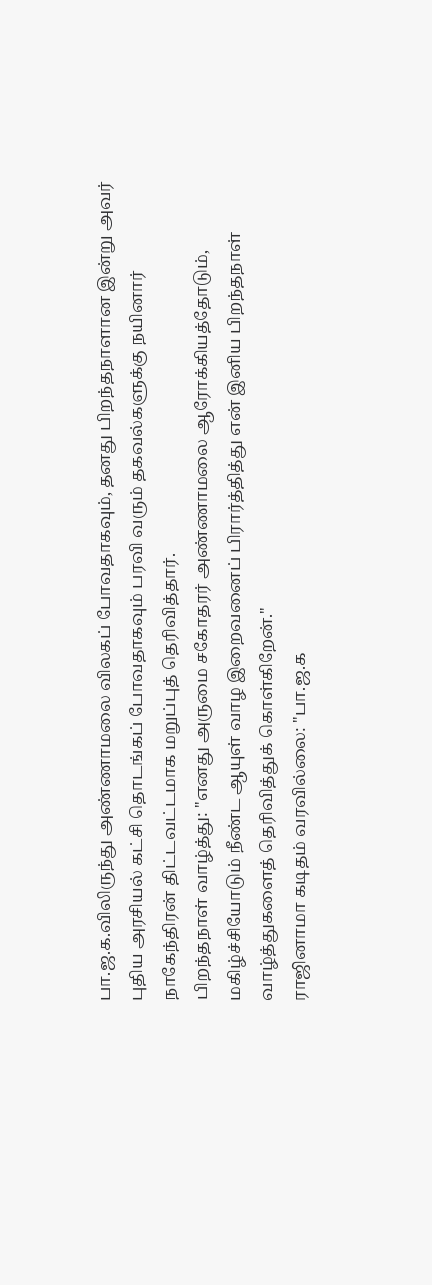பா.ஜ.க.விலிருந்து அண்ணாமலை விலகப் போவதாகவும், தனது பிறந்தநாளான இன்று அவர் புதிய அரசியல் கட்சி தொடங்கப் போவதாகவும் பரவி வரும் தகவல்களுக்கு நயினார் நாகேந்திரன் திட்டவட்டமாக மறுப்புத் தெரிவித்தார்.
பிறந்தநாள் வாழ்த்து: "எனது அருமை சகோதரர் அண்ணாமலை ஆரோக்கியத்தோடும், மகிழ்ச்சியோடும் நீண்ட ஆயுள் வாழ இறைவனைப் பிரார்த்தித்து என் இனிய பிறந்தநாள் வாழ்த்துகளைத் தெரிவித்துக் கொள்கிறேன்."
ராஜினாமா கடிதம் வரவில்லை: "பா.ஜ.க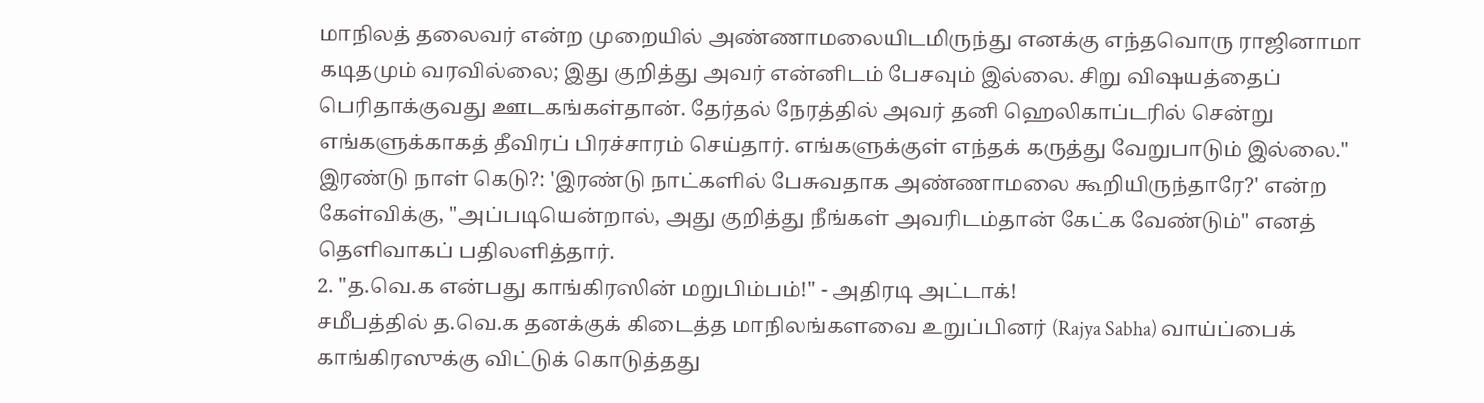மாநிலத் தலைவர் என்ற முறையில் அண்ணாமலையிடமிருந்து எனக்கு எந்தவொரு ராஜினாமா கடிதமும் வரவில்லை; இது குறித்து அவர் என்னிடம் பேசவும் இல்லை. சிறு விஷயத்தைப் பெரிதாக்குவது ஊடகங்கள்தான். தேர்தல் நேரத்தில் அவர் தனி ஹெலிகாப்டரில் சென்று எங்களுக்காகத் தீவிரப் பிரச்சாரம் செய்தார். எங்களுக்குள் எந்தக் கருத்து வேறுபாடும் இல்லை."
இரண்டு நாள் கெடு?: 'இரண்டு நாட்களில் பேசுவதாக அண்ணாமலை கூறியிருந்தாரே?' என்ற கேள்விக்கு, "அப்படியென்றால், அது குறித்து நீங்கள் அவரிடம்தான் கேட்க வேண்டும்" எனத் தெளிவாகப் பதிலளித்தார்.
2. "த.வெ.க என்பது காங்கிரஸின் மறுபிம்பம்!" - அதிரடி அட்டாக்!
சமீபத்தில் த.வெ.க தனக்குக் கிடைத்த மாநிலங்களவை உறுப்பினர் (Rajya Sabha) வாய்ப்பைக் காங்கிரஸுக்கு விட்டுக் கொடுத்தது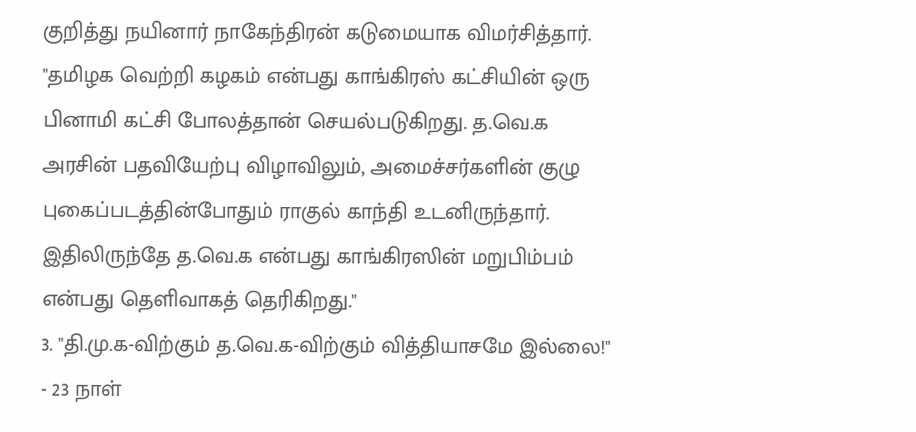குறித்து நயினார் நாகேந்திரன் கடுமையாக விமர்சித்தார்.
"தமிழக வெற்றி கழகம் என்பது காங்கிரஸ் கட்சியின் ஒரு பினாமி கட்சி போலத்தான் செயல்படுகிறது. த.வெ.க அரசின் பதவியேற்பு விழாவிலும், அமைச்சர்களின் குழு புகைப்படத்தின்போதும் ராகுல் காந்தி உடனிருந்தார். இதிலிருந்தே த.வெ.க என்பது காங்கிரஸின் மறுபிம்பம் என்பது தெளிவாகத் தெரிகிறது."
3. "தி.மு.க-விற்கும் த.வெ.க-விற்கும் வித்தியாசமே இல்லை!" - 23 நாள்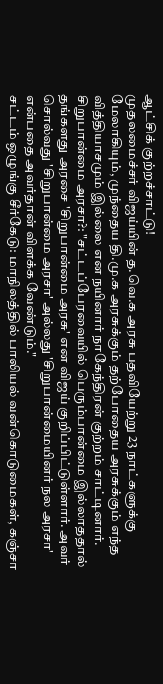ஆட்சிக் குற்றச்சாட்டு!
முதலமைச்சர் விஜய்யின் த.வெ.க அரசு பதவியேற்று 23 நாட்களுக்கு மேலாகியும், முந்தைய தி.மு.க அரசுக்கும் தற்போதைய அரசுக்கும் எந்த வித்தியாசமும் இல்லை என நயினார் நாகேந்திரன் குற்றம் சாட்டினார்.
சிறுபான்மை அரசா?: "சட்டப்பேரவையில் பெரும்பான்மை இல்லாததால் தங்களது அரசை 'சிறுபான்மை அரசு' என விஜய் குறிப்பிட்டுள்ளார். அவர் சொல்வது 'சிறுபான்மை அரசா' அல்லது 'சிறுபான்மையினர் நல அரசா' என்பதை அவர்தான் விளக்க வேண்டும்."
சட்டம் ஒழுங்கு சீர்கேடு: மாநிலத்தில் பாலியல் வன்கொடுமைகள், கஞ்சா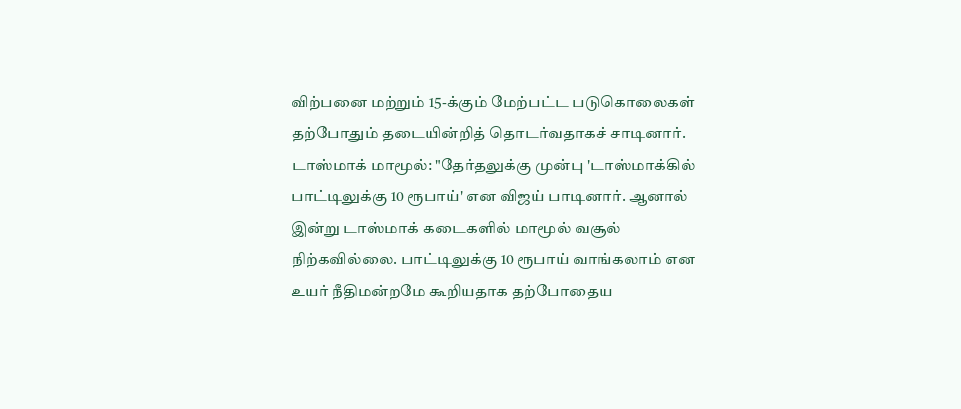விற்பனை மற்றும் 15-க்கும் மேற்பட்ட படுகொலைகள் தற்போதும் தடையின்றித் தொடர்வதாகச் சாடினார்.
டாஸ்மாக் மாமூல்: "தேர்தலுக்கு முன்பு 'டாஸ்மாக்கில் பாட்டிலுக்கு 10 ரூபாய்' என விஜய் பாடினார். ஆனால் இன்று டாஸ்மாக் கடைகளில் மாமூல் வசூல் நிற்கவில்லை. பாட்டிலுக்கு 10 ரூபாய் வாங்கலாம் என உயர் நீதிமன்றமே கூறியதாக தற்போதைய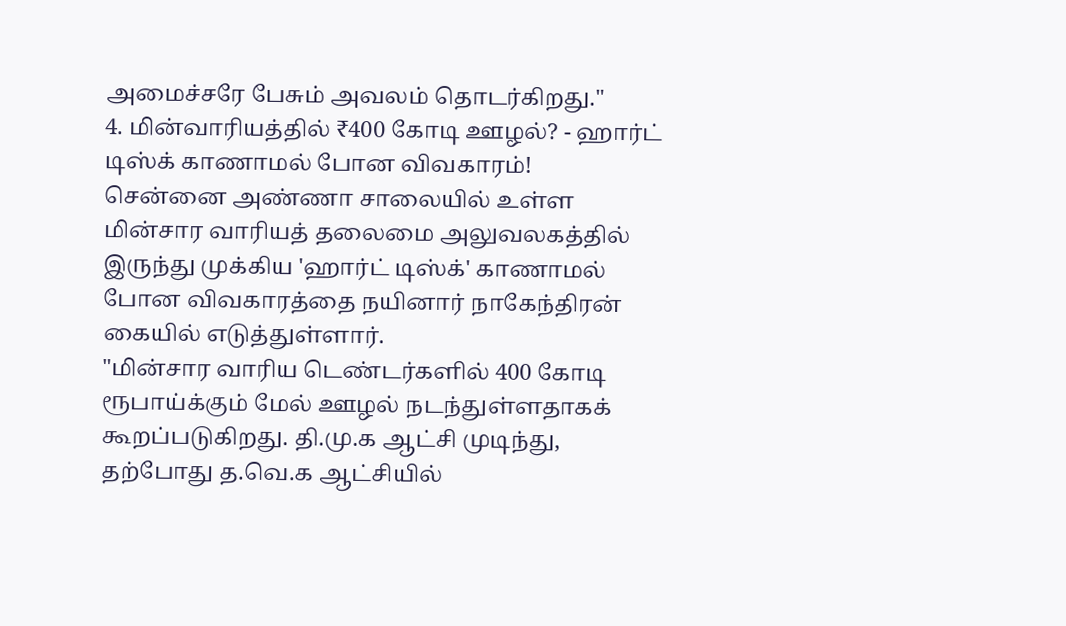அமைச்சரே பேசும் அவலம் தொடர்கிறது."
4. மின்வாரியத்தில் ₹400 கோடி ஊழல்? - ஹார்ட் டிஸ்க் காணாமல் போன விவகாரம்!
சென்னை அண்ணா சாலையில் உள்ள மின்சார வாரியத் தலைமை அலுவலகத்தில் இருந்து முக்கிய 'ஹார்ட் டிஸ்க்' காணாமல் போன விவகாரத்தை நயினார் நாகேந்திரன் கையில் எடுத்துள்ளார்.
"மின்சார வாரிய டெண்டர்களில் 400 கோடி ரூபாய்க்கும் மேல் ஊழல் நடந்துள்ளதாகக் கூறப்படுகிறது. தி.மு.க ஆட்சி முடிந்து, தற்போது த.வெ.க ஆட்சியில்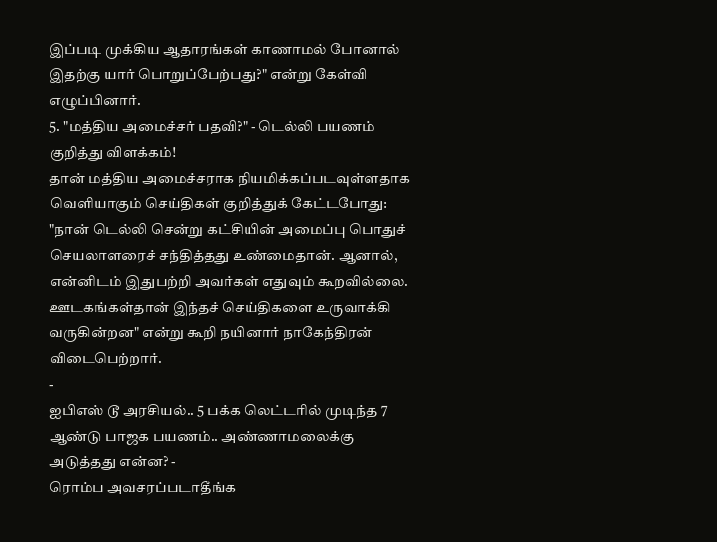இப்படி முக்கிய ஆதாரங்கள் காணாமல் போனால் இதற்கு யார் பொறுப்பேற்பது?" என்று கேள்வி எழுப்பினார்.
5. "மத்திய அமைச்சர் பதவி?" - டெல்லி பயணம் குறித்து விளக்கம்!
தான் மத்திய அமைச்சராக நியமிக்கப்படவுள்ளதாக வெளியாகும் செய்திகள் குறித்துக் கேட்டபோது:
"நான் டெல்லி சென்று கட்சியின் அமைப்பு பொதுச் செயலாளரைச் சந்தித்தது உண்மைதான். ஆனால், என்னிடம் இதுபற்றி அவர்கள் எதுவும் கூறவில்லை. ஊடகங்கள்தான் இந்தச் செய்திகளை உருவாக்கி வருகின்றன" என்று கூறி நயினார் நாகேந்திரன் விடைபெற்றார்.
-
ஐபிஎஸ் டூ அரசியல்.. 5 பக்க லெட்டரில் முடிந்த 7 ஆண்டு பாஜக பயணம்.. அண்ணாமலைக்கு அடுத்தது என்ன? -
ரொம்ப அவசரப்படாதீங்க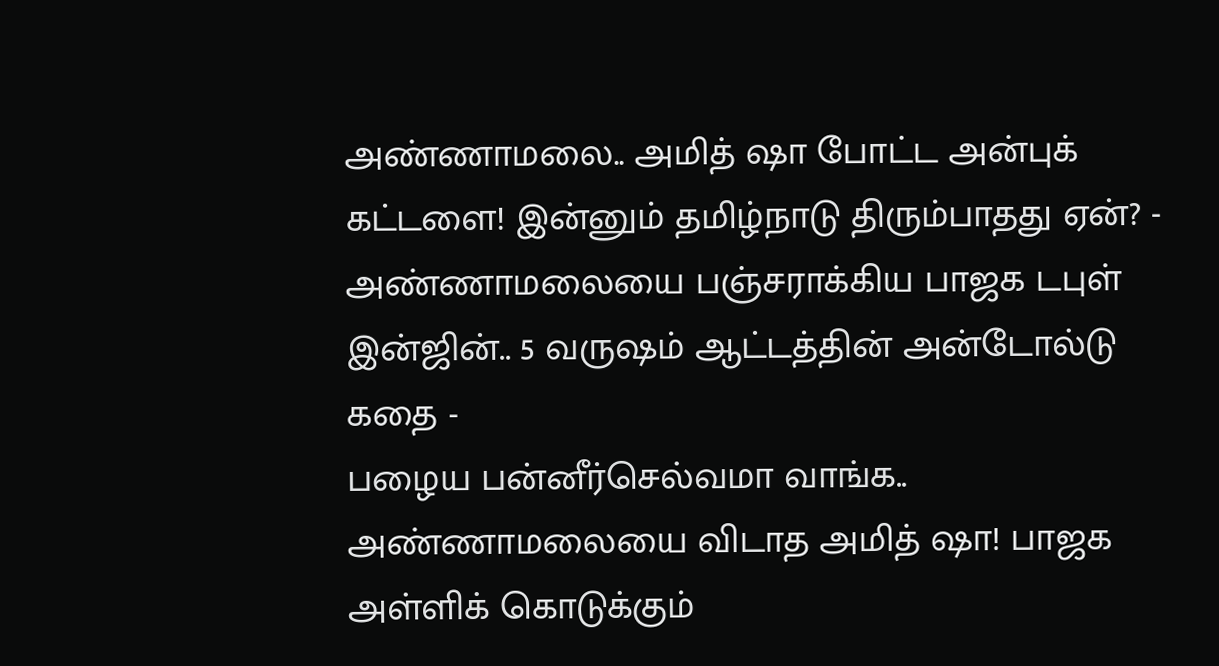அண்ணாமலை.. அமித் ஷா போட்ட அன்புக் கட்டளை! இன்னும் தமிழ்நாடு திரும்பாதது ஏன்? -
அண்ணாமலையை பஞ்சராக்கிய பாஜக டபுள் இன்ஜின்.. 5 வருஷம் ஆட்டத்தின் அன்டோல்டு கதை -
பழைய பன்னீர்செல்வமா வாங்க.. அண்ணாமலையை விடாத அமித் ஷா! பாஜக அள்ளிக் கொடுக்கும்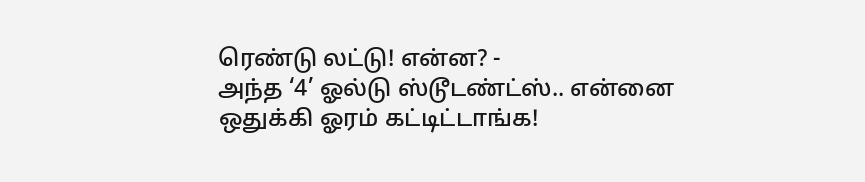ரெண்டு லட்டு! என்ன? -
அந்த ‘4’ ஓல்டு ஸ்டூடண்ட்ஸ்.. என்னை ஒதுக்கி ஓரம் கட்டிட்டாங்க!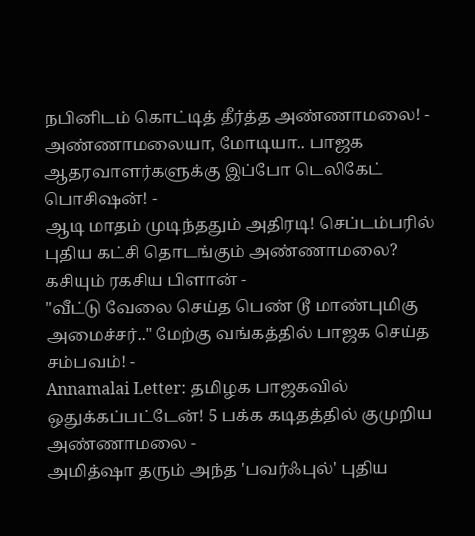நபினிடம் கொட்டித் தீர்த்த அண்ணாமலை! -
அண்ணாமலையா, மோடியா.. பாஜக ஆதரவாளர்களுக்கு இப்போ டெலிகேட் பொசிஷன்! -
ஆடி மாதம் முடிந்ததும் அதிரடி! செப்டம்பரில் புதிய கட்சி தொடங்கும் அண்ணாமலை? கசியும் ரகசிய பிளான் -
"வீட்டு வேலை செய்த பெண் டூ மாண்புமிகு அமைச்சர்.." மேற்கு வங்கத்தில் பாஜக செய்த சம்பவம்! -
Annamalai Letter: தமிழக பாஜகவில் ஒதுக்கப்பட்டேன்! 5 பக்க கடிதத்தில் குமுறிய அண்ணாமலை -
அமித்ஷா தரும் அந்த 'பவர்ஃபுல்' புதிய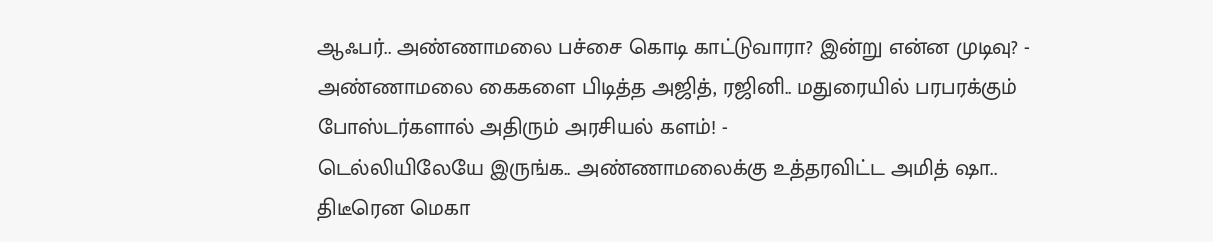ஆஃபர்.. அண்ணாமலை பச்சை கொடி காட்டுவாரா? இன்று என்ன முடிவு? -
அண்ணாமலை கைகளை பிடித்த அஜித், ரஜினி.. மதுரையில் பரபரக்கும் போஸ்டர்களால் அதிரும் அரசியல் களம்! -
டெல்லியிலேயே இருங்க.. அண்ணாமலைக்கு உத்தரவிட்ட அமித் ஷா.. திடீரென மெகா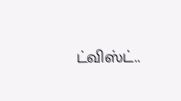ட்விஸ்ட்..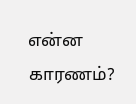என்ன காரணம்?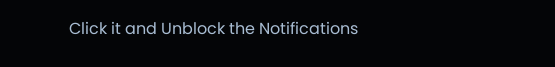Click it and Unblock the Notifications